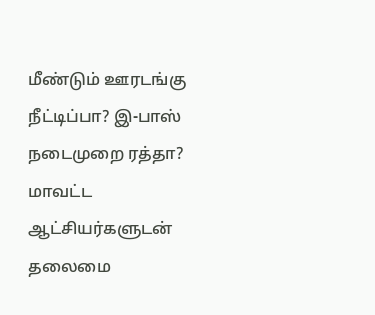மீண்டும் ஊரடங்கு நீட்டிப்பா? இ-பாஸ் நடைமுறை ரத்தா? மாவட்ட ஆட்சியர்களுடன் தலைமை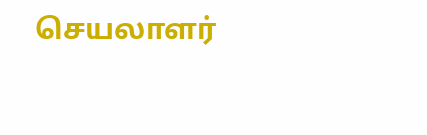செயலாளர்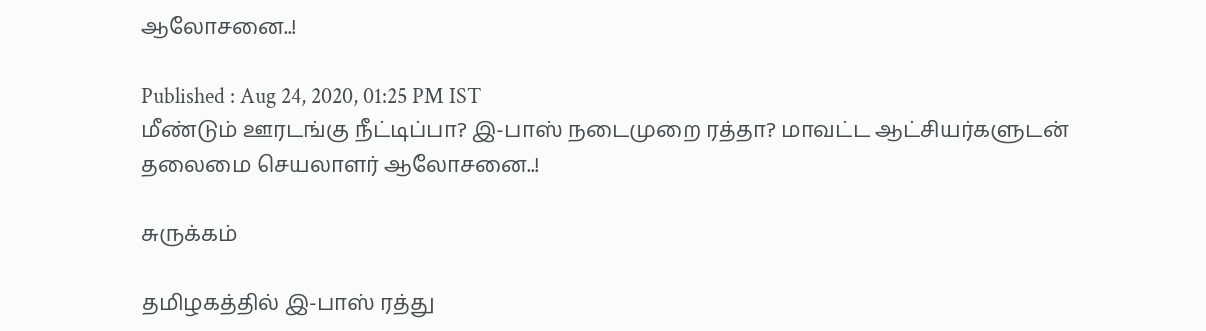ஆலோசனை..!

Published : Aug 24, 2020, 01:25 PM IST
மீண்டும் ஊரடங்கு நீட்டிப்பா? இ-பாஸ் நடைமுறை ரத்தா? மாவட்ட ஆட்சியர்களுடன் தலைமை செயலாளர் ஆலோசனை..!

சுருக்கம்

தமிழகத்தில் இ-பாஸ் ரத்து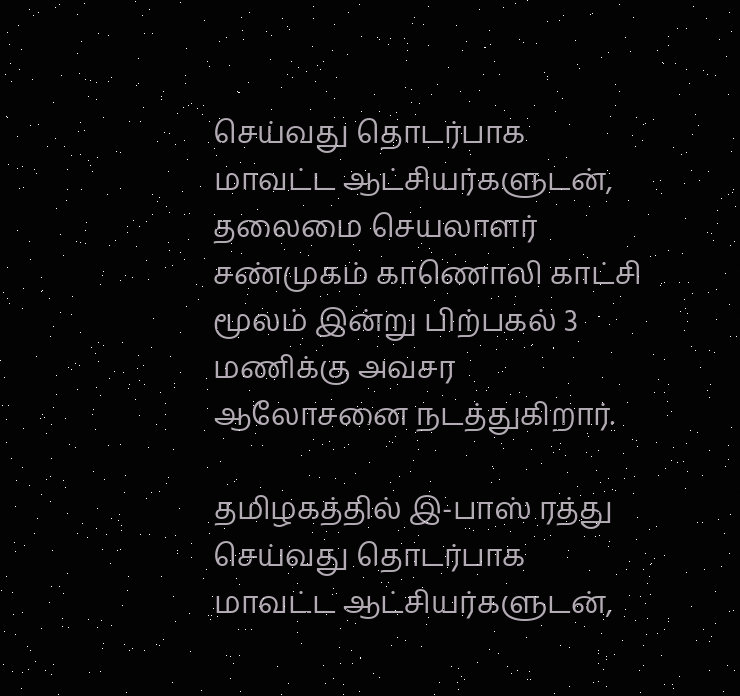செய்வது தொடர்பாக மாவட்ட ஆட்சியர்களுடன், தலைமை செயலாளர் சண்முகம் காணொலி காட்சி மூலம் இன்று பிற்பகல் 3 மணிக்கு அவசர ஆலோசனை நடத்துகிறார்.

தமிழகத்தில் இ-பாஸ் ரத்து செய்வது தொடர்பாக மாவட்ட ஆட்சியர்களுடன்,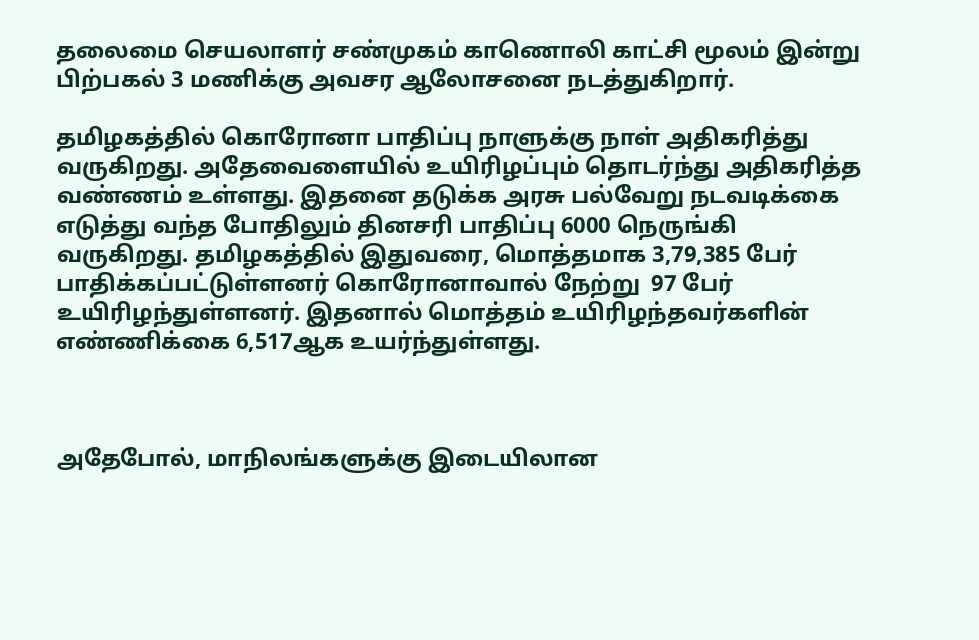தலைமை செயலாளர் சண்முகம் காணொலி காட்சி மூலம் இன்று பிற்பகல் 3 மணிக்கு அவசர ஆலோசனை நடத்துகிறார்.

தமிழகத்தில் கொரோனா பாதிப்பு நாளுக்கு நாள் அதிகரித்து வருகிறது. அதேவைளையில் உயிரிழப்பும் தொடர்ந்து அதிகரித்த வண்ணம் உள்ளது. இதனை தடுக்க அரசு பல்வேறு நடவடிக்கை எடுத்து வந்த போதிலும் தினசரி பாதிப்பு 6000 நெருங்கி வருகிறது. தமிழகத்தில் இதுவரை, மொத்தமாக 3,79,385 பேர் பாதிக்கப்பட்டுள்ளனர் கொரோனாவால் நேற்று  97 பேர் உயிரிழந்துள்ளனர். இதனால் மொத்தம் உயிரிழந்தவர்களின் எண்ணிக்கை 6,517ஆக உயர்ந்துள்ளது.



அதேபோல், மாநிலங்களுக்கு இடையிலான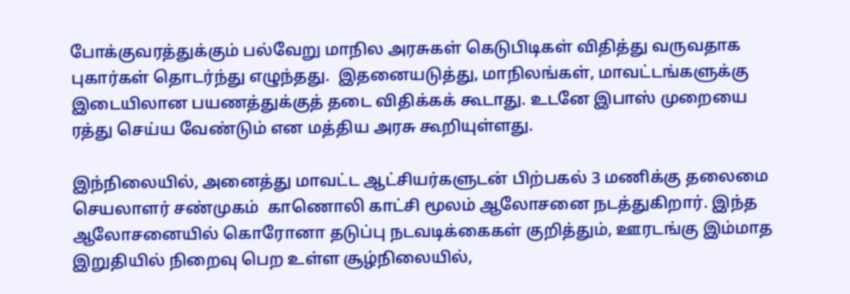போக்குவரத்துக்கும் பல்வேறு மாநில அரசுகள் கெடுபிடிகள் விதித்து வருவதாக புகார்கள் தொடர்ந்து எழுந்தது.  இதனையடுத்து, மாநிலங்கள், மாவட்டங்களுக்கு இடையிலான பயணத்துக்குத் தடை விதிக்கக் கூடாது. உடனே இபாஸ் முறையை ரத்து செய்ய வேண்டும் என மத்திய அரசு கூறியுள்ளது.

இந்நிலையில், அனைத்து மாவட்ட ஆட்சியர்களுடன் பிற்பகல் 3 மணிக்கு தலைமை செயலாளர் சண்முகம்  காணொலி காட்சி மூலம் ஆலோசனை நடத்துகிறார். இந்த ஆலோசனையில் கொரோனா தடுப்பு நடவடிக்கைகள் குறித்தும், ஊரடங்கு இம்மாத இறுதியில் நிறைவு பெற உள்ள சூழ்நிலையில்,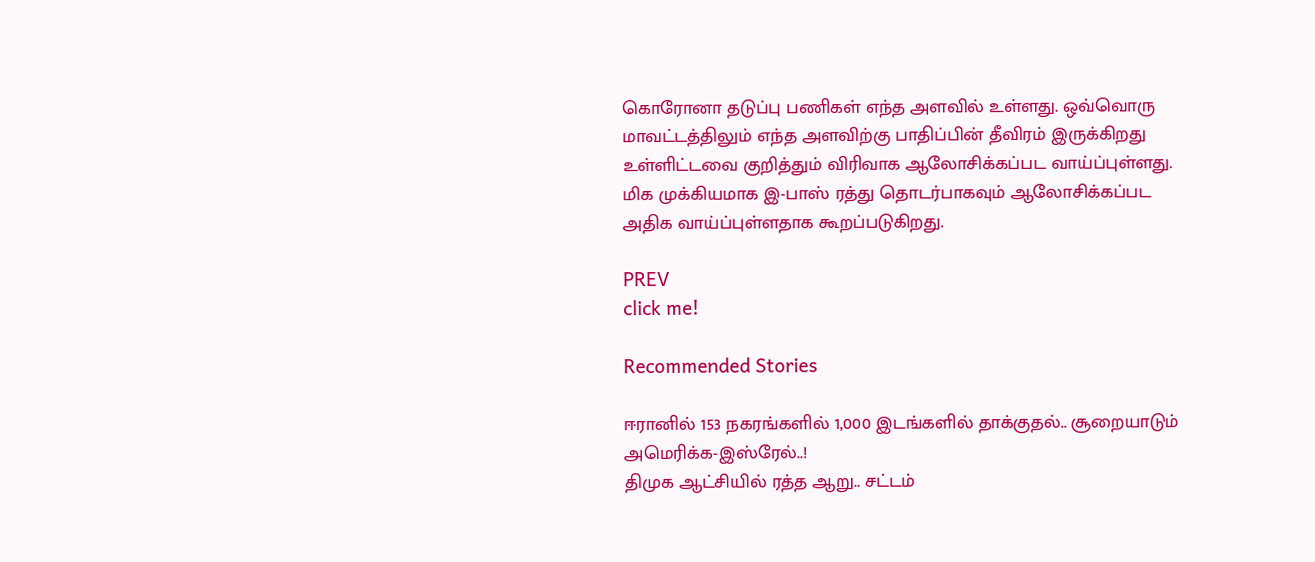கொரோனா தடுப்பு பணிகள் எந்த அளவில் உள்ளது. ஒவ்வொரு மாவட்டத்திலும் எந்த அளவிற்கு பாதிப்பின் தீவிரம் இருக்கிறது உள்ளிட்டவை குறித்தும் விரிவாக ஆலோசிக்கப்பட வாய்ப்புள்ளது. மிக முக்கியமாக இ-பாஸ் ரத்து தொடர்பாகவும் ஆலோசிக்கப்பட அதிக வாய்ப்புள்ளதாக கூறப்படுகிறது.

PREV
click me!

Recommended Stories

ஈரானில் 153 நகரங்களில் 1,000 இடங்களில் தாக்குதல்.. சூறையாடும் அமெரிக்க-இஸ்ரேல்..!
திமுக ஆட்சியில் ரத்த ஆறு.. சட்டம்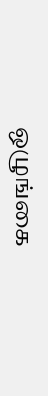ஒழுங்கை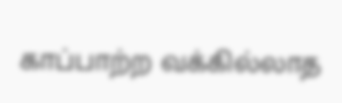காப்பாற்ற வக்கில்லாத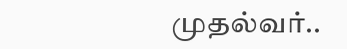முதல்வர்..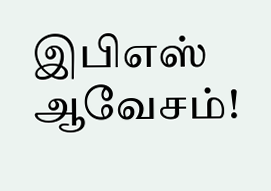இபிஎஸ் ஆவேசம்!